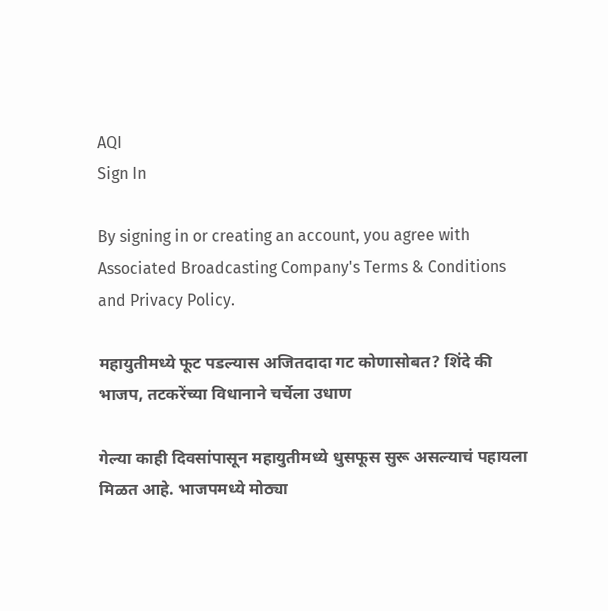AQI
Sign In

By signing in or creating an account, you agree with Associated Broadcasting Company's Terms & Conditions and Privacy Policy.

महायुतीमध्ये फूट पडल्यास अजितदादा गट कोणासोबत? शिंदे की भाजप, तटकरेंच्या विधानाने चर्चेला उधाण

गेल्या काही दिवसांपासून महायुतीमध्ये धुसफूस सुरू असल्याचं पहायला मिळत आहे. भाजपमध्ये मोठ्या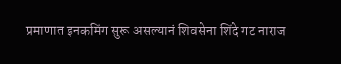प्रमाणात इनकमिंग सुरू असल्यानं शिवसेना शिंदे गट नाराज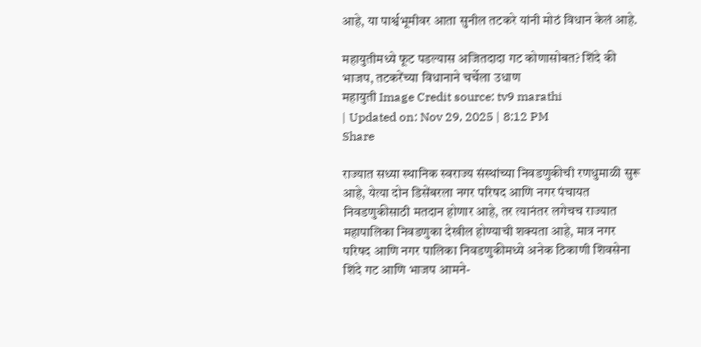आहे, या पार्श्वभूमीवर आता सुनील तटकरे यांनी मोठं विधान केलं आहे.

महायुतीमध्ये फूट पडल्यास अजितदादा गट कोणासोबत? शिंदे की भाजप, तटकरेंच्या विधानाने चर्चेला उधाण
महायुती Image Credit source: tv9 marathi
| Updated on: Nov 29, 2025 | 8:12 PM
Share

राज्यात सध्या स्थानिक स्वराज्य संस्थांच्या निवडणुकीची रणधुमाळी सुरू आहे, येत्या दोन डिसेंबरला नगर परिषद आणि नगर पंचायत निवडणुकीसाठी मतदान होणार आहे, तर त्यानंतर लगेचच राज्यात महापालिका निवडणुका देखील होण्याची शक्यता आहे, मात्र नगर परिषद आणि नगर पालिका निवडणुकीमध्ये अनेक ठिकाणी शिवसेना शिंदे गट आणि भाजप आमने-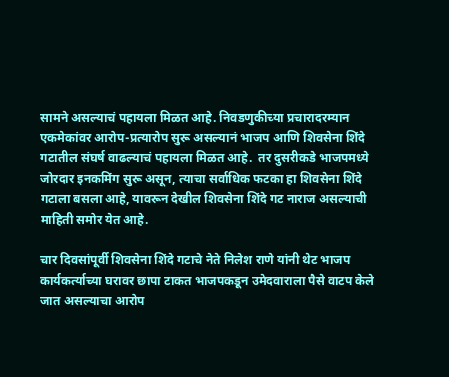सामने असल्याचं पहायला मिळत आहे. निवडणुकीच्या प्रचारादरम्यान एकमेकांवर आरोप-प्रत्यारोप सुरू असल्यानं भाजप आणि शिवसेना शिंदे गटातील संघर्ष वाढल्याचं पहायला मिळत आहे.  तर दुसरीकडे भाजपमध्ये जोरदार इनकमिंग सुरू असून, त्याचा सर्वाधिक फटका हा शिवसेना शिंदे गटाला बसला आहे, यावरून देखील शिवसेना शिंदे गट नाराज असल्याची माहिती समोर येत आहे.

चार दिवसांपूर्वी शिवसेना शिंदे गटाचे नेते निलेश राणे यांनी थेट भाजप कार्यकर्त्याच्या घरावर छापा टाकत भाजपकडून उमेदवाराला पैसे वाटप केले जात असल्याचा आरोप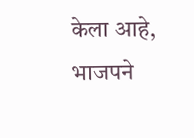केला आहे, भाजपने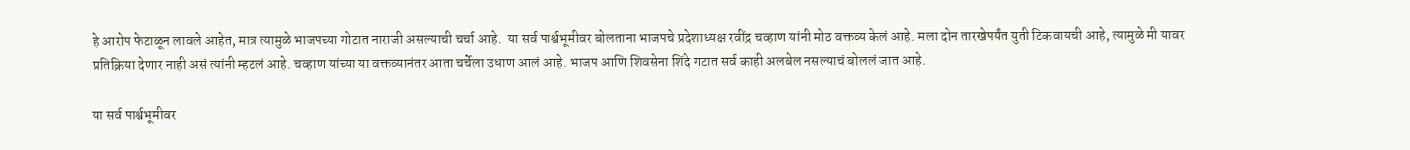हे आरोप फेटाळून लावले आहेत, मात्र त्यामुळे भाजपच्या गोटात नाराजी असल्याची चर्चा आहे.  या सर्व पार्श्वभूमीवर बोलताना भाजपचे प्रदेशाध्यक्ष रवींद्र चव्हाण यांनी मोठ वक्तव्य केलं आहे. मला दोन तारखेपर्यंत युती टिकवायची आहे, त्यामुळे मी यावर प्रतिक्रिया देणार नाही असं त्यांनी म्हटलं आहे. चव्हाण यांच्या या वक्तव्यानंतर आता चर्चेला उधाण आलं आहे. भाजप आणि शिवसेना शिंदे गटात सर्व काही अलबेल नसल्याचं बोललं जात आहे.

या सर्व पार्श्वभूमीवर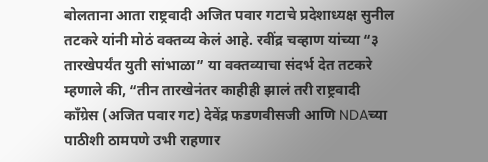बोलताना आता राष्ट्रवादी अजित पवार गटाचे प्रदेशाध्यक्ष सुनील तटकरे यांनी मोठं वक्तव्य केलं आहे. रवींद्र चव्हाण यांच्या “३ तारखेपर्यंत युती सांभाळा” या वक्तव्याचा संदर्भ देत तटकरे म्हणाले की, “तीन तारखेनंतर काहीही झालं तरी राष्ट्रवादी काँग्रेस (अजित पवार गट) देवेंद्र फडणवीसजी आणि NDAच्या पाठीशी ठामपणे उभी राहणार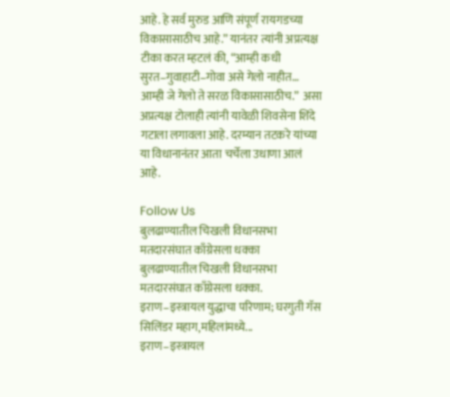आहे. हे सर्व मुरुड आणि संपूर्ण रायगडच्या विकासासाठीच आहे.” यानंतर त्यांनी अप्रत्यक्ष टीका करत म्हटलं की, “आम्ही कधी सुरत–गुवाहाटी–गोवा असे गेलो नाहीत… आम्ही जे गेलो ते सरळ विकासासाठीच.”  असा अप्रत्यक्ष टोलाही त्यांनी यावेळी शिवसेना शिंदे गटाला लगावला आहे. दरम्यान तटकरे यांच्या या विधानानंतर आता चर्चेला उधाणा आलं आहे.

Follow Us
बुलढाण्यातील चिखली विधानसभा मतदारसंघात काँग्रेसला धक्का
बुलढाण्यातील चिखली विधानसभा मतदारसंघात काँग्रेसला धक्का.
इराण–इस्त्रायल युद्धाचा परिणाम; घरगुती गॅस सिलिंडर महाग,महिलांमध्ये...
इराण–इस्त्रायल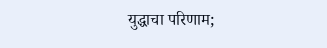युद्धाचा परिणाम;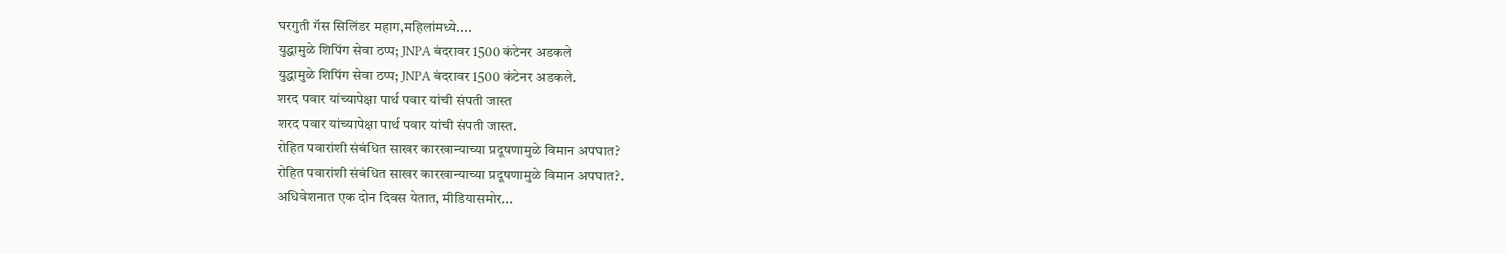घरगुती गॅस सिलिंडर महाग,महिलांमध्ये....
युद्धामुळे शिपिंग सेवा ठप्प; JNPA बंदरावर 1500 कंटेनर अडकले
युद्धामुळे शिपिंग सेवा ठप्प; JNPA बंदरावर 1500 कंटेनर अडकले.
शरद पवार यांच्यापेक्षा पार्थ पवार यांची संपती जास्त
शरद पवार यांच्यापेक्षा पार्थ पवार यांची संपती जास्त.
रोहित पवारांशी संबंधित साखर कारखान्याच्या प्रदूषणामुळे विमान अपघात?
रोहित पवारांशी संबंधित साखर कारखान्याच्या प्रदूषणामुळे विमान अपघात?.
अधिवेशनात एक दोन दिवस येतात, मीडियासमोर...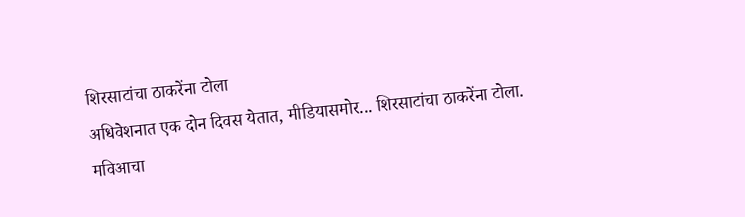शिरसाटांचा ठाकरेंना टोला
अधिवेशनात एक दोन दिवस येतात, मीडियासमोर... शिरसाटांचा ठाकरेंना टोला.
मविआचा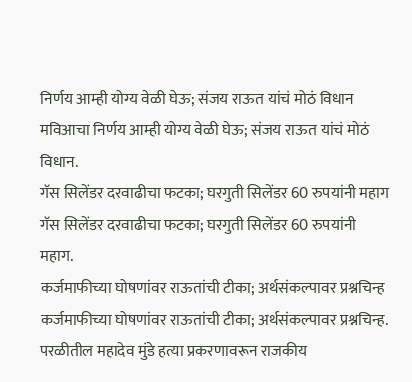निर्णय आम्ही योग्य वेळी घेऊ; संजय राऊत यांचं मोठं विधान
मविआचा निर्णय आम्ही योग्य वेळी घेऊ; संजय राऊत यांचं मोठं विधान.
गॅस सिलेंडर दरवाढीचा फटका; घरगुती सिलेंडर 60 रुपयांनी महाग
गॅस सिलेंडर दरवाढीचा फटका; घरगुती सिलेंडर 60 रुपयांनी महाग.
कर्जमाफीच्या घोषणांवर राऊतांची टीका; अर्थसंकल्पावर प्रश्नचिन्ह
कर्जमाफीच्या घोषणांवर राऊतांची टीका; अर्थसंकल्पावर प्रश्नचिन्ह.
परळीतील महादेव मुंडे हत्या प्रकरणावरून राजकीय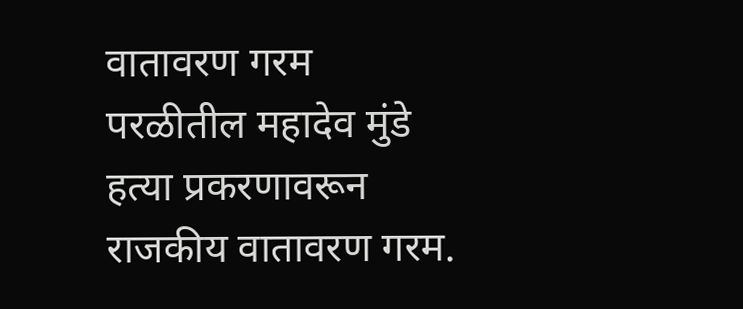वातावरण गरम
परळीतील महादेव मुंडे हत्या प्रकरणावरून राजकीय वातावरण गरम.